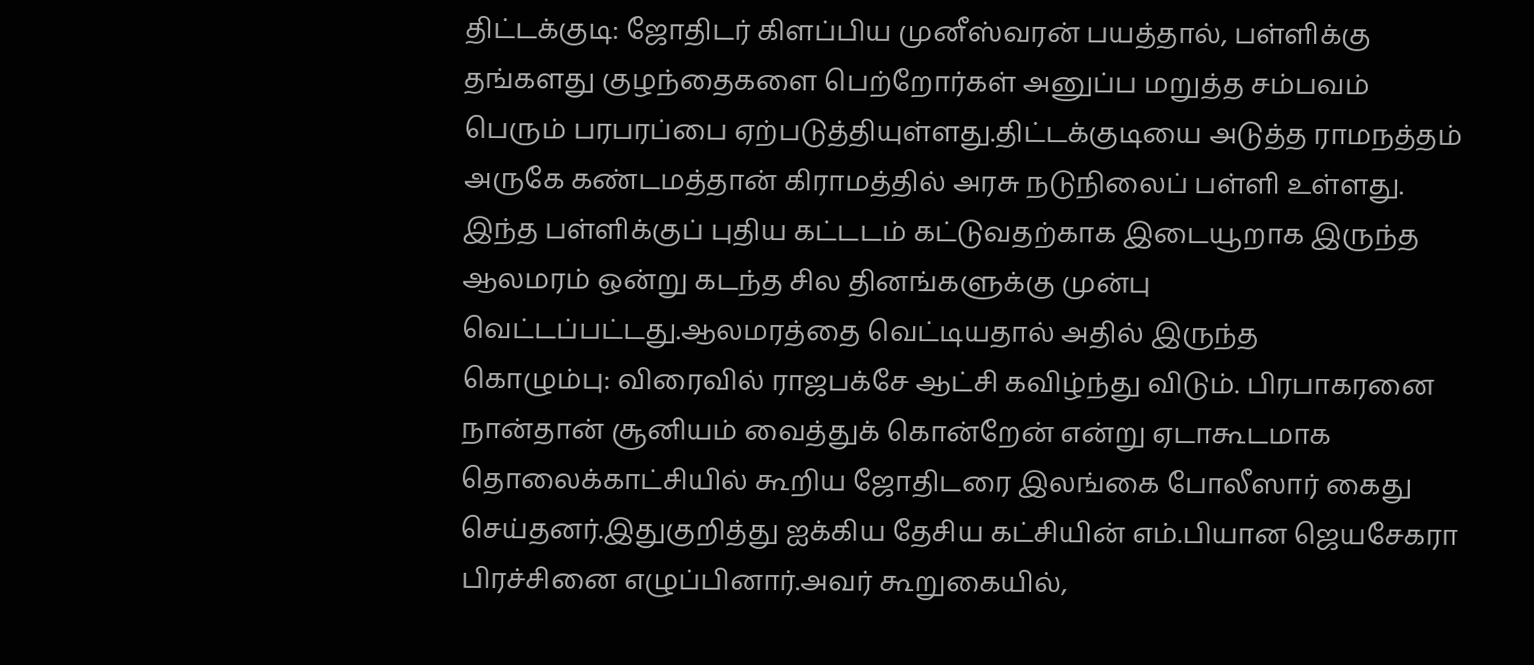திட்டக்குடி: ஜோதிடர் கிளப்பிய முனீஸ்வரன் பயத்தால், பள்ளிக்கு தங்களது குழந்தைகளை பெற்றோர்கள் அனுப்ப மறுத்த சம்பவம் பெரும் பரபரப்பை ஏற்படுத்தியுள்ளது.திட்டக்குடியை அடுத்த ராமநத்தம் அருகே கண்டமத்தான் கிராமத்தில் அரசு நடுநிலைப் பள்ளி உள்ளது. இந்த பள்ளிக்குப் புதிய கட்டடம் கட்டுவதற்காக இடையூறாக இருந்த ஆலமரம் ஒன்று கடந்த சில தினங்களுக்கு முன்பு வெட்டப்பட்டது.ஆலமரத்தை வெட்டியதால் அதில் இருந்த
கொழும்பு: விரைவில் ராஜபக்சே ஆட்சி கவிழ்ந்து விடும். பிரபாகரனை நான்தான் சூனியம் வைத்துக் கொன்றேன் என்று ஏடாகூடமாக தொலைக்காட்சியில் கூறிய ஜோதிடரை இலங்கை போலீஸார் கைது செய்தனர்.இதுகுறித்து ஐக்கிய தேசிய கட்சியின் எம்.பியான ஜெயசேகரா பிரச்சினை எழுப்பினார்.அவர் கூறுகையில்,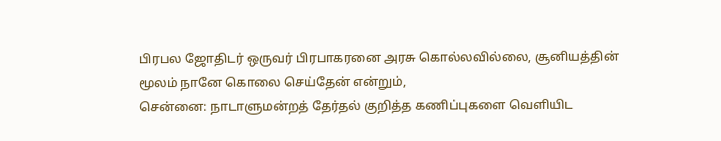பிரபல ஜோதிடர் ஒருவர் பிரபாகரனை அரசு கொல்லவில்லை, சூனியத்தின் மூலம் நானே கொலை செய்தேன் என்றும்,
சென்னை: நாடாளுமன்றத் தேர்தல் குறித்த கணிப்புகளை வெளியிட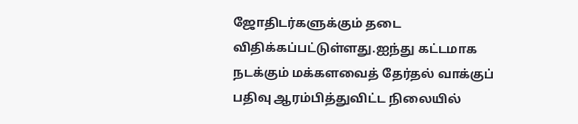ஜோதிடர்களுக்கும் தடை விதிக்கப்பட்டுள்ளது.ஐந்து கட்டமாக நடக்கும் மக்களவைத் தேர்தல் வாக்குப் பதிவு ஆரம்பித்துவிட்ட நிலையில்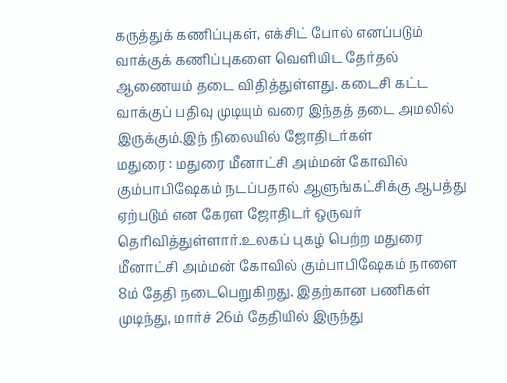கருத்துக் கணிப்புகள், எக்சிட் போல் எனப்படும் வாக்குக் கணிப்புகளை வெளியிட தேர்தல் ஆணையம் தடை விதித்துள்ளது. கடைசி கட்ட வாக்குப் பதிவு முடியும் வரை இந்தத் தடை அமலில் இருக்கும்.இந் நிலையில் ஜோதிடர்கள்
மதுரை : மதுரை மீனாட்சி அம்மன் கோவில் கும்பாபிஷேகம் நடப்பதால் ஆளுங்கட்சிக்கு ஆபத்து ஏற்படும் என கேரள ஜோதிடர் ஒருவர் தெரிவித்துள்ளார்.உலகப் புகழ் பெற்ற மதுரை மீனாட்சி அம்மன் கோவில் கும்பாபிஷேகம் நாளை 8ம் தேதி நடைபெறுகிறது. இதற்கான பணிகள் முடிந்து, மார்ச் 26ம் தேதியில் இருந்து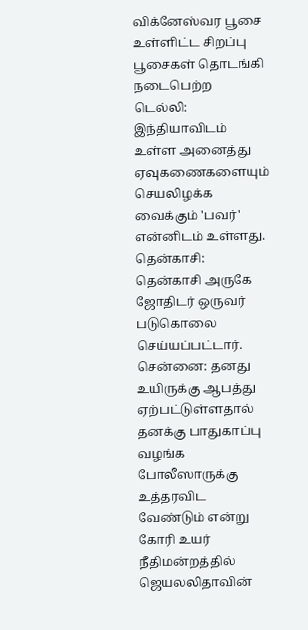விக்னேஸ்வர பூசை உள்ளிட்ட சிறப்பு பூசைகள் தொடங்கி நடைபெற்ற
டெல்லி: இந்தியாவிடம் உள்ள அனைத்து ஏவுகணைகளையும் செயலிழக்க வைக்கும் 'பவர்' என்னிடம் உள்ளது.
தென்காசி: தென்காசி அருகே ஜோதிடர் ஒருவர் படுகொலை செய்யப்பட்டார்.
சென்னை: தனது உயிருக்கு ஆபத்து ஏற்பட்டுள்ளதால் தனக்கு பாதுகாப்பு வழங்க போலீஸாருக்கு உத்தரவிட வேண்டும் என்று கோரி உயர் நீதிமன்றத்தில் ஜெயலலிதாவின்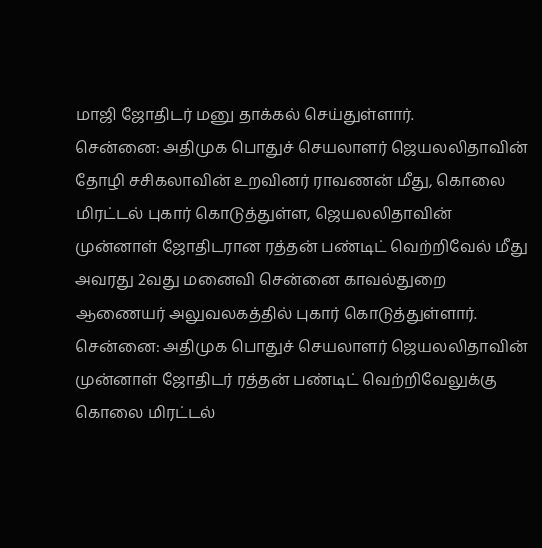மாஜி ஜோதிடர் மனு தாக்கல் செய்துள்ளார்.
சென்னை: அதிமுக பொதுச் செயலாளர் ஜெயலலிதாவின் தோழி சசிகலாவின் உறவினர் ராவணன் மீது, கொலை மிரட்டல் புகார் கொடுத்துள்ள, ஜெயலலிதாவின் முன்னாள் ஜோதிடரான ரத்தன் பண்டிட் வெற்றிவேல் மீது அவரது 2வது மனைவி சென்னை காவல்துறை ஆணையர் அலுவலகத்தில் புகார் கொடுத்துள்ளார்.
சென்னை: அதிமுக பொதுச் செயலாளர் ஜெயலலிதாவின் முன்னாள் ஜோதிடர் ரத்தன் பண்டிட் வெற்றிவேலுக்கு கொலை மிரட்டல்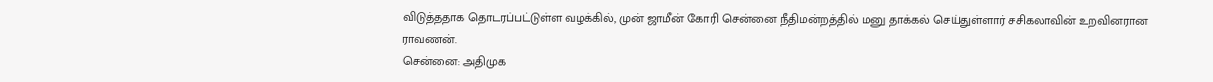விடுத்ததாக தொடரப்பட்டுள்ள வழக்கில், முன் ஜாமீன் கோரி சென்னை நீதிமன்றத்தில் மனு தாக்கல் செய்துள்ளார் சசிகலாவின் உறவினரான ராவணன்.
சென்னை: அதிமுக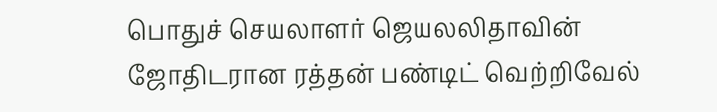பொதுச் செயலாளர் ஜெயலலிதாவின் ஜோதிடரான ரத்தன் பண்டிட் வெற்றிவேல்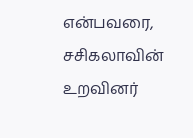என்பவரை, சசிகலாவின் உறவினர்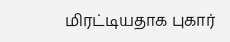மிரட்டியதாக புகார்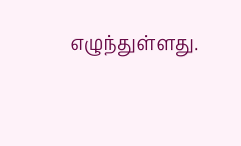எழுந்துள்ளது.